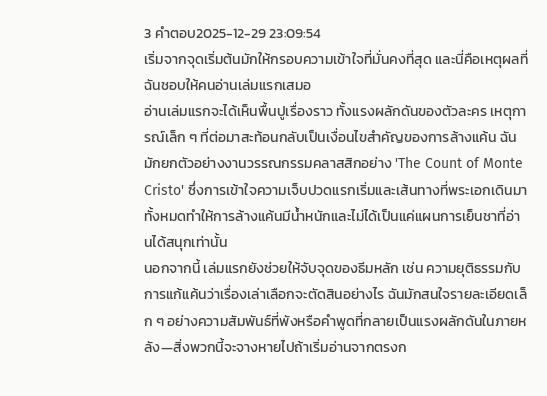3 คำตอบ2025-12-29 23:09:54
เริ่มจากจุดเริ่มต้นมักให้กรอบความเข้าใจที่มั่นคงที่สุด และนี่คือเหตุผลที่ฉันชอบให้คนอ่านเล่มแรกเสมอ
อ่านเล่มแรกจะได้เห็นพื้นปูเรื่องราว ทั้งแรงผลักดันของตัวละคร เหตุการณ์เล็ก ๆ ที่ต่อมาสะท้อนกลับเป็นเงื่อนไขสำคัญของการล้างแค้น ฉันมักยกตัวอย่างงานวรรณกรรมคลาสสิกอย่าง 'The Count of Monte Cristo' ซึ่งการเข้าใจความเจ็บปวดแรกเริ่มและเส้นทางที่พระเอกเดินมาทั้งหมดทำให้การล้างแค้นมีน้ำหนักและไม่ได้เป็นแค่แผนการเย็นชาที่อ่านได้สนุกเท่านั้น
นอกจากนี้ เล่มแรกยังช่วยให้จับจุดของธีมหลัก เช่น ความยุติธรรมกับการแก้แค้นว่าเรื่องเล่าเลือกจะตัดสินอย่างไร ฉันมักสนใจรายละเอียดเล็ก ๆ อย่างความสัมพันธ์ที่พังหรือคำพูดที่กลายเป็นแรงผลักดันในภายหลัง—สิ่งพวกนี้จะจางหายไปถ้าเริ่มอ่านจากตรงก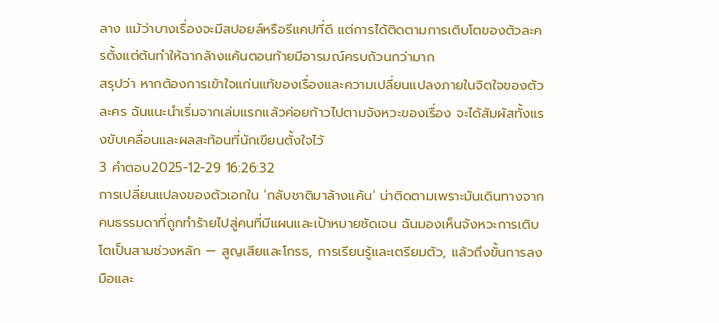ลาง แม้ว่าบางเรื่องจะมีสปอยล์หรือรีแคปที่ดี แต่การได้ติดตามการเติบโตของตัวละครตั้งแต่ต้นทำให้ฉากล้างแค้นตอนท้ายมีอารมณ์ครบถ้วนกว่ามาก
สรุปว่า หากต้องการเข้าใจแก่นแท้ของเรื่องและความเปลี่ยนแปลงภายในจิตใจของตัวละคร ฉันแนะนำเริ่มจากเล่มแรกแล้วค่อยก้าวไปตามจังหวะของเรื่อง จะได้สัมผัสทั้งแรงขับเคลื่อนและผลสะท้อนที่นักเขียนตั้งใจไว้
3 คำตอบ2025-12-29 16:26:32
การเปลี่ยนแปลงของตัวเอกใน 'กลับชาติมาล้างแค้น' น่าติดตามเพราะมันเดินทางจากคนธรรมดาที่ถูกทำร้ายไปสู่คนที่มีแผนและเป้าหมายชัดเจน ฉันมองเห็นจังหวะการเติบโตเป็นสามช่วงหลัก — สูญเสียและโกรธ, การเรียนรู้และเตรียมตัว, แล้วถึงขั้นการลงมือและ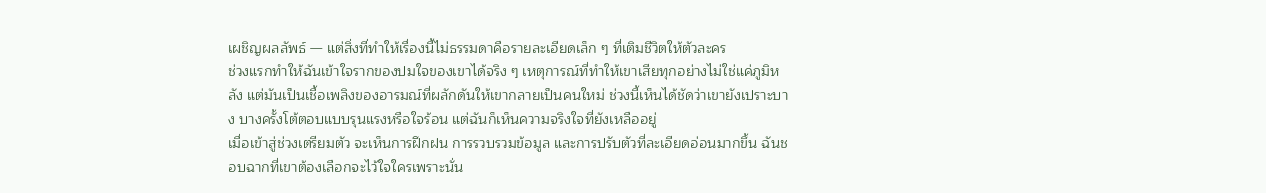เผชิญผลลัพธ์ — แต่สิ่งที่ทำให้เรื่องนี้ไม่ธรรมดาคือรายละเอียดเล็ก ๆ ที่เติมชีวิตให้ตัวละคร
ช่วงแรกทำให้ฉันเข้าใจรากของปมใจของเขาได้จริง ๆ เหตุการณ์ที่ทำให้เขาเสียทุกอย่างไม่ใช่แค่ภูมิหลัง แต่มันเป็นเชื้อเพลิงของอารมณ์ที่ผลักดันให้เขากลายเป็นคนใหม่ ช่วงนี้เห็นได้ชัดว่าเขายังเปราะบาง บางครั้งโต้ตอบแบบรุนแรงหรือใจร้อน แต่ฉันก็เห็นความจริงใจที่ยังเหลืออยู่
เมื่อเข้าสู่ช่วงเตรียมตัว จะเห็นการฝึกฝน การรวบรวมข้อมูล และการปรับตัวที่ละเอียดอ่อนมากขึ้น ฉันชอบฉากที่เขาต้องเลือกจะไว้ใจใครเพราะนั่น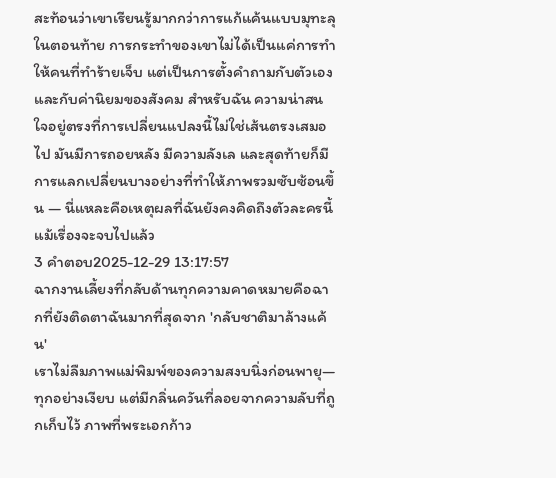สะท้อนว่าเขาเรียนรู้มากกว่าการแก้แค้นแบบมุทะลุ ในตอนท้าย การกระทำของเขาไม่ได้เป็นแค่การทำให้คนที่ทำร้ายเจ็บ แต่เป็นการตั้งคำถามกับตัวเองและกับค่านิยมของสังคม สำหรับฉัน ความน่าสนใจอยู่ตรงที่การเปลี่ยนแปลงนี้ไม่ใช่เส้นตรงเสมอไป มันมีการถอยหลัง มีความลังเล และสุดท้ายก็มีการแลกเปลี่ยนบางอย่างที่ทำให้ภาพรวมซับซ้อนขึ้น — นี่แหละคือเหตุผลที่ฉันยังคงคิดถึงตัวละครนี้แม้เรื่องจะจบไปแล้ว
3 คำตอบ2025-12-29 13:17:57
ฉากงานเลี้ยงที่กลับด้านทุกความคาดหมายคือฉากที่ยังติดตาฉันมากที่สุดจาก 'กลับชาติมาล้างแค้น'
เราไม่ลืมภาพแม่พิมพ์ของความสงบนิ่งก่อนพายุ—ทุกอย่างเงียบ แต่มีกลิ่นควันที่ลอยจากความลับที่ถูกเก็บไว้ ภาพที่พระเอกก้าว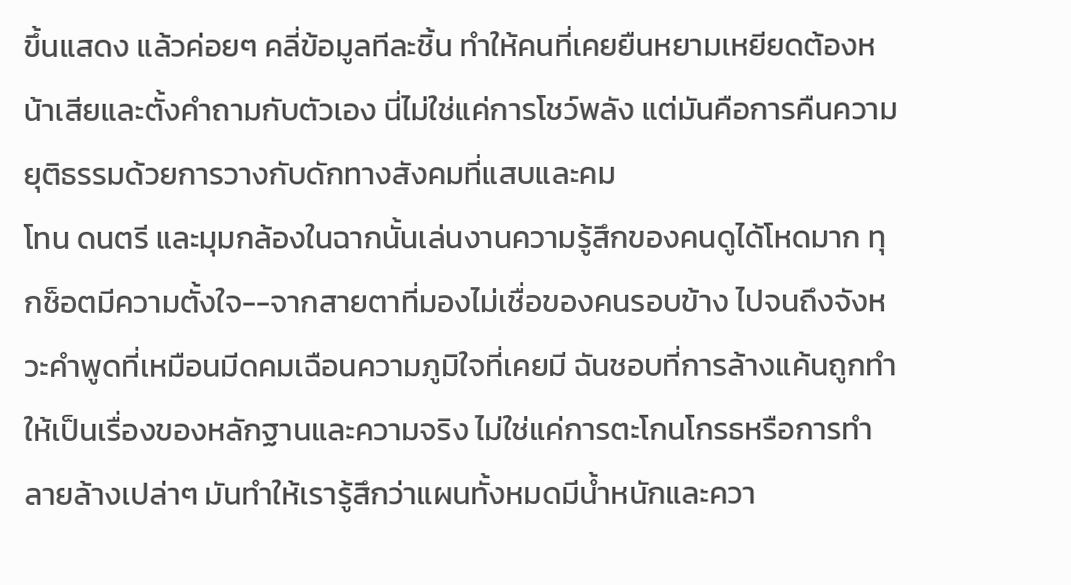ขึ้นแสดง แล้วค่อยๆ คลี่ข้อมูลทีละชิ้น ทำให้คนที่เคยยืนหยามเหยียดต้องหน้าเสียและตั้งคำถามกับตัวเอง นี่ไม่ใช่แค่การโชว์พลัง แต่มันคือการคืนความยุติธรรมด้วยการวางกับดักทางสังคมที่แสบและคม
โทน ดนตรี และมุมกล้องในฉากนั้นเล่นงานความรู้สึกของคนดูได้โหดมาก ทุกช็อตมีความตั้งใจ--จากสายตาที่มองไม่เชื่อของคนรอบข้าง ไปจนถึงจังหวะคำพูดที่เหมือนมีดคมเฉือนความภูมิใจที่เคยมี ฉันชอบที่การล้างแค้นถูกทำให้เป็นเรื่องของหลักฐานและความจริง ไม่ใช่แค่การตะโกนโกรธหรือการทำลายล้างเปล่าๆ มันทำให้เรารู้สึกว่าแผนทั้งหมดมีน้ำหนักและควา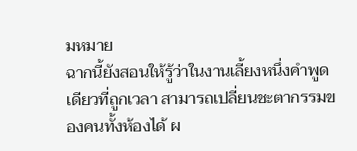มหมาย
ฉากนี้ยังสอนให้รู้ว่าในงานเลี้ยงหนึ่งคำพูดเดียวที่ถูกเวลา สามารถเปลี่ยนชะตากรรมของคนทั้งห้องได้ ผ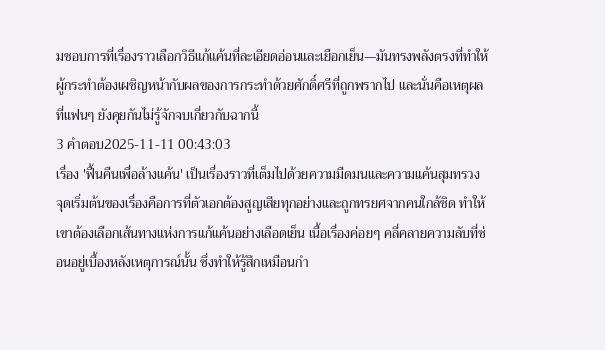มชอบการที่เรื่องราวเลือกวิธีแก้แค้นที่ละเอียดอ่อนและเยือกเย็น—มันทรงพลังตรงที่ทำให้ผู้กระทำต้องเผชิญหน้ากับผลของการกระทำด้วยศักดิ์ศรีที่ถูกพรากไป และนั่นคือเหตุผลที่แฟนๆ ยังคุยกันไม่รู้จักจบเกี่ยวกับฉากนี้
3 คำตอบ2025-11-11 00:43:03
เรื่อง 'ฟื้นคืนเพื่อล้างแค้น' เป็นเรื่องราวที่เต็มไปด้วยความมืดมนและความแค้นสุมทรวง จุดเริ่มต้นของเรื่องคือการที่ตัวเอกต้องสูญเสียทุกอย่างและถูกทรยศจากคนใกล้ชิด ทำให้เขาต้องเลือกเส้นทางแห่งการแก้แค้นอย่างเลือดเย็น เนื้อเรื่องค่อยๆ คลี่คลายความลับที่ซ่อนอยู่เบื้องหลังเหตุการณ์นั้น ซึ่งทำให้รู้สึกเหมือนกำ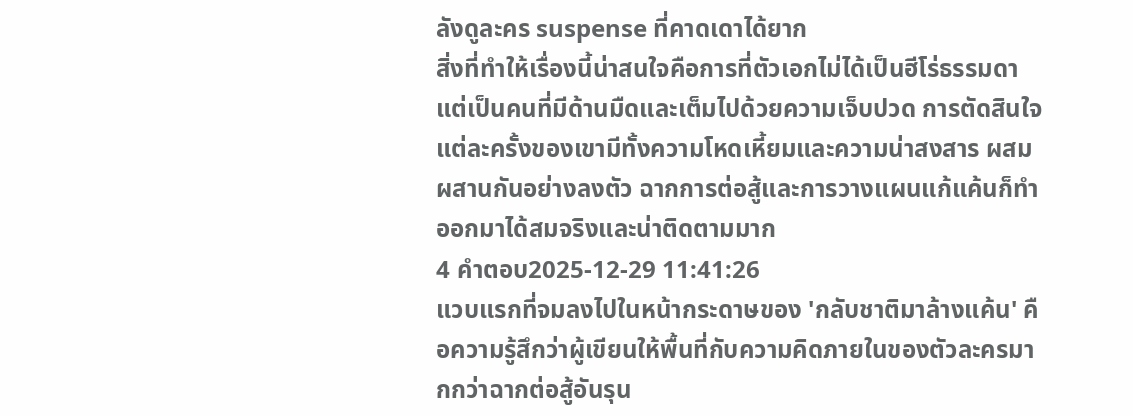ลังดูละคร suspense ที่คาดเดาได้ยาก
สิ่งที่ทำให้เรื่องนี้น่าสนใจคือการที่ตัวเอกไม่ได้เป็นฮีโร่ธรรมดา แต่เป็นคนที่มีด้านมืดและเต็มไปด้วยความเจ็บปวด การตัดสินใจแต่ละครั้งของเขามีทั้งความโหดเหี้ยมและความน่าสงสาร ผสมผสานกันอย่างลงตัว ฉากการต่อสู้และการวางแผนแก้แค้นก็ทำออกมาได้สมจริงและน่าติดตามมาก
4 คำตอบ2025-12-29 11:41:26
แวบแรกที่จมลงไปในหน้ากระดาษของ 'กลับชาติมาล้างแค้น' คือความรู้สึกว่าผู้เขียนให้พื้นที่กับความคิดภายในของตัวละครมากกว่าฉากต่อสู้อันรุน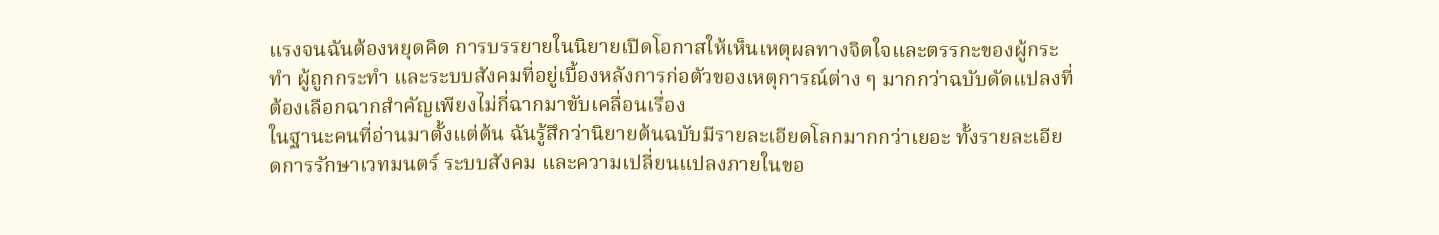แรงจนฉันต้องหยุดคิด การบรรยายในนิยายเปิดโอกาสให้เห็นเหตุผลทางจิตใจและตรรกะของผู้กระทำ ผู้ถูกกระทำ และระบบสังคมที่อยู่เบื้องหลังการก่อตัวของเหตุการณ์ต่าง ๆ มากกว่าฉบับดัดแปลงที่ต้องเลือกฉากสำคัญเพียงไม่กี่ฉากมาขับเคลื่อนเรื่อง
ในฐานะคนที่อ่านมาตั้งแต่ต้น ฉันรู้สึกว่านิยายต้นฉบับมีรายละเอียดโลกมากกว่าเยอะ ทั้งรายละเอียดการรักษาเวทมนตร์ ระบบสังคม และความเปลี่ยนแปลงภายในขอ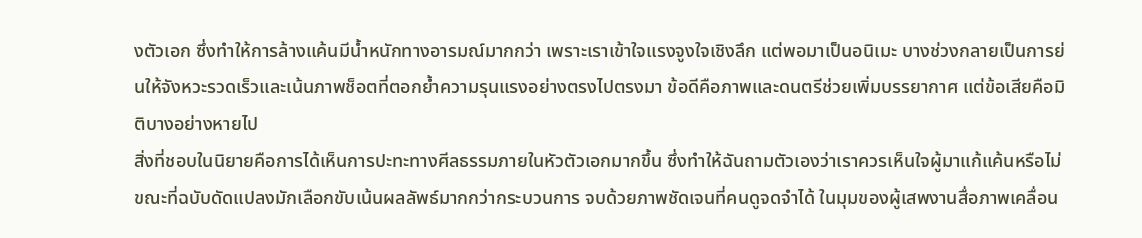งตัวเอก ซึ่งทำให้การล้างแค้นมีน้ำหนักทางอารมณ์มากกว่า เพราะเราเข้าใจแรงจูงใจเชิงลึก แต่พอมาเป็นอนิเมะ บางช่วงกลายเป็นการย่นให้จังหวะรวดเร็วและเน้นภาพช็อตที่ตอกย้ำความรุนแรงอย่างตรงไปตรงมา ข้อดีคือภาพและดนตรีช่วยเพิ่มบรรยากาศ แต่ข้อเสียคือมิติบางอย่างหายไป
สิ่งที่ชอบในนิยายคือการได้เห็นการปะทะทางศีลธรรมภายในหัวตัวเอกมากขึ้น ซึ่งทำให้ฉันถามตัวเองว่าเราควรเห็นใจผู้มาแก้แค้นหรือไม่ ขณะที่ฉบับดัดแปลงมักเลือกขับเน้นผลลัพธ์มากกว่ากระบวนการ จบด้วยภาพชัดเจนที่คนดูจดจำได้ ในมุมของผู้เสพงานสื่อภาพเคลื่อน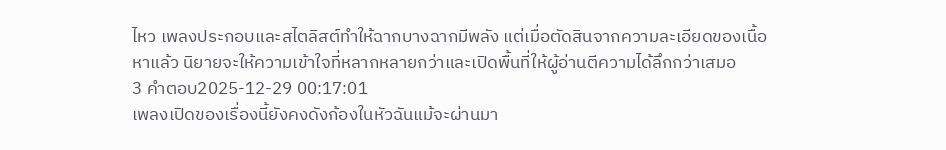ไหว เพลงประกอบและสไตลิสต์ทำให้ฉากบางฉากมีพลัง แต่เมื่อตัดสินจากความละเอียดของเนื้อหาแล้ว นิยายจะให้ความเข้าใจที่หลากหลายกว่าและเปิดพื้นที่ให้ผู้อ่านตีความได้ลึกกว่าเสมอ
3 คำตอบ2025-12-29 00:17:01
เพลงเปิดของเรื่องนี้ยังคงดังก้องในหัวฉันแม้จะผ่านมา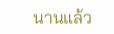นานแล้ว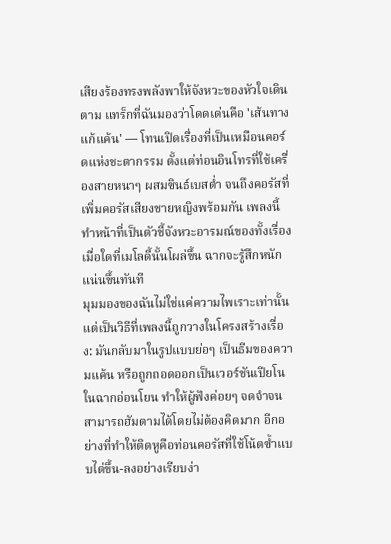เสียงร้องทรงพลังพาให้จังหวะของหัวใจเดินตาม แทร็กที่ฉันมองว่าโดดเด่นคือ 'เส้นทางแก้แค้น' — โทนเปิดเรื่องที่เป็นเหมือนคอร์ดแห่งชะตากรรม ตั้งแต่ท่อนอินโทรที่ใช้เครื่องสายหนาๆ ผสมซินธ์เบสต่ำ จนถึงคอรัสที่เพิ่มคอรัสเสียงชายหญิงพร้อมกัน เพลงนี้ทำหน้าที่เป็นตัวชี้จังหวะอารมณ์ของทั้งเรื่อง เมื่อใดที่เมโลดี้นั้นโผล่ขึ้น ฉากจะรู้สึกหนักแน่นขึ้นทันที
มุมมองของฉันไม่ใช่แค่ความไพเราะเท่านั้น แต่เป็นวิธีที่เพลงนี้ถูกวางในโครงสร้างเรื่อง: มันกลับมาในรูปแบบย่อๆ เป็นธีมของความแค้น หรือถูกถอดออกเป็นเวอร์ชันเปียโนในฉากอ่อนโยน ทำให้ผู้ฟังค่อยๆ จดจำจนสามารถฮัมตามได้โดยไม่ต้องคิดมาก อีกอย่างที่ทำให้ติดหูคือท่อนคอรัสที่ใช้โน้ตซ้ำแบบไต่ขึ้น-ลงอย่างเรียบง่า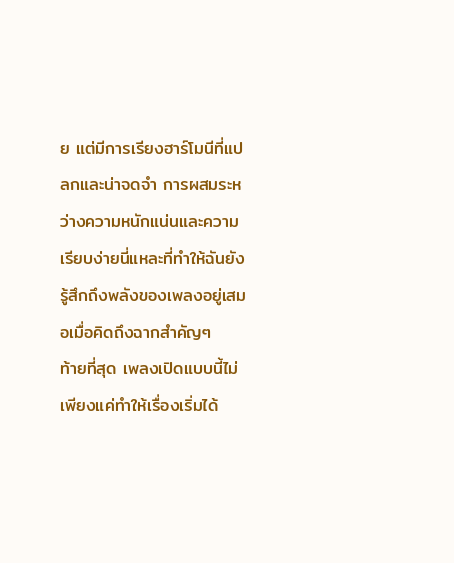ย แต่มีการเรียงฮาร์โมนีที่แปลกและน่าจดจำ การผสมระหว่างความหนักแน่นและความเรียบง่ายนี่แหละที่ทำให้ฉันยังรู้สึกถึงพลังของเพลงอยู่เสมอเมื่อคิดถึงฉากสำคัญๆ
ท้ายที่สุด เพลงเปิดแบบนี้ไม่เพียงแค่ทำให้เรื่องเริ่มได้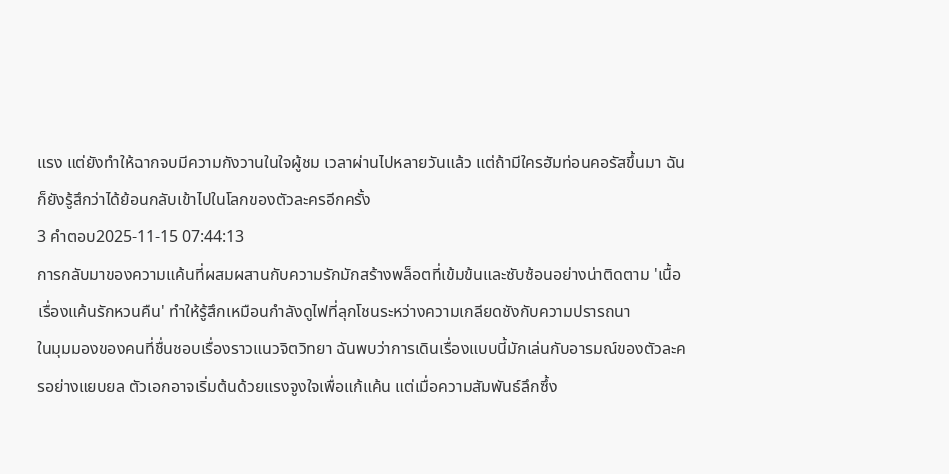แรง แต่ยังทำให้ฉากจบมีความกังวานในใจผู้ชม เวลาผ่านไปหลายวันแล้ว แต่ถ้ามีใครฮัมท่อนคอรัสขึ้นมา ฉันก็ยังรู้สึกว่าได้ย้อนกลับเข้าไปในโลกของตัวละครอีกครั้ง
3 คำตอบ2025-11-15 07:44:13
การกลับมาของความแค้นที่ผสมผสานกับความรักมักสร้างพล็อตที่เข้มข้นและซับซ้อนอย่างน่าติดตาม 'เนื้อเรื่องแค้นรักหวนคืน' ทำให้รู้สึกเหมือนกำลังดูไฟที่ลุกโชนระหว่างความเกลียดชังกับความปรารถนา
ในมุมมองของคนที่ชื่นชอบเรื่องราวแนวจิตวิทยา ฉันพบว่าการเดินเรื่องแบบนี้มักเล่นกับอารมณ์ของตัวละครอย่างแยบยล ตัวเอกอาจเริ่มต้นด้วยแรงจูงใจเพื่อแก้แค้น แต่เมื่อความสัมพันธ์ลึกซึ้ง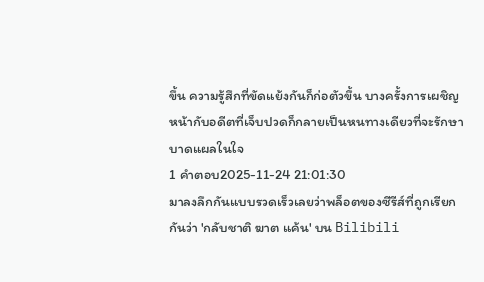ขึ้น ความรู้สึกที่ขัดแย้งกันก็ก่อตัวขึ้น บางครั้งการเผชิญหน้ากับอดีตที่เจ็บปวดก็กลายเป็นหนทางเดียวที่จะรักษาบาดแผลในใจ
1 คำตอบ2025-11-24 21:01:30
มาลงลึกกันแบบรวดเร็วเลยว่าพล็อตของซีรีส์ที่ถูกเรียกกันว่า 'กลับชาติ ฆาต แค้น' บน Bilibili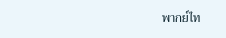พากย์ไท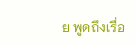ย พูดถึงเรื่อ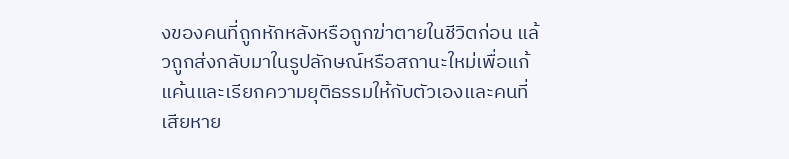งของคนที่ถูกหักหลังหรือถูกฆ่าตายในชีวิตก่อน แล้วถูกส่งกลับมาในรูปลักษณ์หรือสถานะใหม่เพื่อแก้แค้นและเรียกความยุติธรรมให้กับตัวเองและคนที่เสียหาย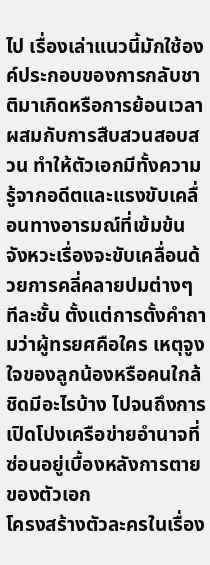ไป เรื่องเล่าแนวนี้มักใช้องค์ประกอบของการกลับชาติมาเกิดหรือการย้อนเวลาผสมกับการสืบสวนสอบสวน ทำให้ตัวเอกมีทั้งความรู้จากอดีตและแรงขับเคลื่อนทางอารมณ์ที่เข้มข้น จังหวะเรื่องจะขับเคลื่อนด้วยการคลี่คลายปมต่างๆ ทีละชั้น ตั้งแต่การตั้งคำถามว่าผู้ทรยศคือใคร เหตุจูงใจของลูกน้องหรือคนใกล้ชิดมีอะไรบ้าง ไปจนถึงการเปิดโปงเครือข่ายอำนาจที่ซ่อนอยู่เบื้องหลังการตายของตัวเอก
โครงสร้างตัวละครในเรื่อง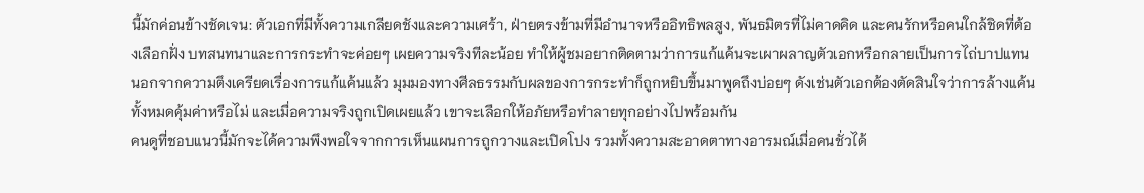นี้มักค่อนข้างชัดเจน: ตัวเอกที่มีทั้งความเกลียดชังและความเศร้า, ฝ่ายตรงข้ามที่มีอำนาจหรืออิทธิพลสูง, พันธมิตรที่ไม่คาดคิด และคนรักหรือคนใกล้ชิดที่ต้องเลือกฝั่ง บทสนทนาและการกระทำจะค่อยๆ เผยความจริงทีละน้อย ทำให้ผู้ชมอยากติดตามว่าการแก้แค้นจะเผาผลาญตัวเอกหรือกลายเป็นการไถ่บาปแทน นอกจากความตึงเครียดเรื่องการแก้แค้นแล้ว มุมมองทางศีลธรรมกับผลของการกระทำก็ถูกหยิบขึ้นมาพูดถึงบ่อยๆ ดังเช่นตัวเอกต้องตัดสินใจว่าการล้างแค้นทั้งหมดคุ้มค่าหรือไม่ และเมื่อความจริงถูกเปิดเผยแล้ว เขาจะเลือกให้อภัยหรือทำลายทุกอย่างไปพร้อมกัน
คนดูที่ชอบแนวนี้มักจะได้ความพึงพอใจจากการเห็นแผนการถูกวางและเปิดโปง รวมทั้งความสะอาดตาทางอารมณ์เมื่อคนชั่วได้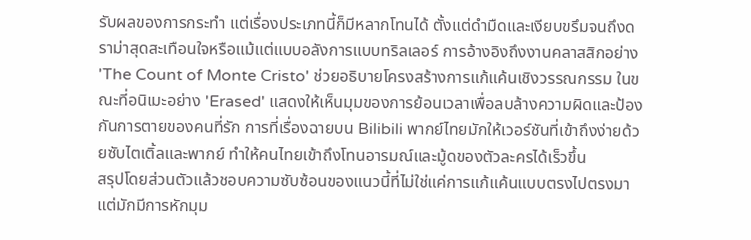รับผลของการกระทำ แต่เรื่องประเภทนี้ก็มีหลากโทนได้ ตั้งแต่ดำมืดและเงียบขรึมจนถึงดราม่าสุดสะเทือนใจหรือแม้แต่แบบอลังการแบบทริลเลอร์ การอ้างอิงถึงงานคลาสสิกอย่าง 'The Count of Monte Cristo' ช่วยอธิบายโครงสร้างการแก้แค้นเชิงวรรณกรรม ในขณะที่อนิเมะอย่าง 'Erased' แสดงให้เห็นมุมของการย้อนเวลาเพื่อลบล้างความผิดและป้องกันการตายของคนที่รัก การที่เรื่องฉายบน Bilibili พากย์ไทยมักให้เวอร์ชันที่เข้าถึงง่ายด้วยซับไตเติ้ลและพากย์ ทำให้คนไทยเข้าถึงโทนอารมณ์และมู้ดของตัวละครได้เร็วขึ้น
สรุปโดยส่วนตัวแล้วชอบความซับซ้อนของแนวนี้ที่ไม่ใช่แค่การแก้แค้นแบบตรงไปตรงมา แต่มักมีการหักมุม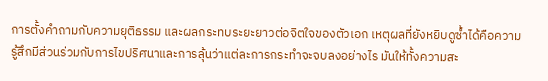การตั้งคำถามกับความยุติธรรม และผลกระทบระยะยาวต่อจิตใจของตัวเอก เหตุผลที่ยังหยิบดูซ้ำได้คือความรู้สึกมีส่วนร่วมกับการไขปริศนาและการลุ้นว่าแต่ละการกระทำจะจบลงอย่างไร มันให้ทั้งความสะ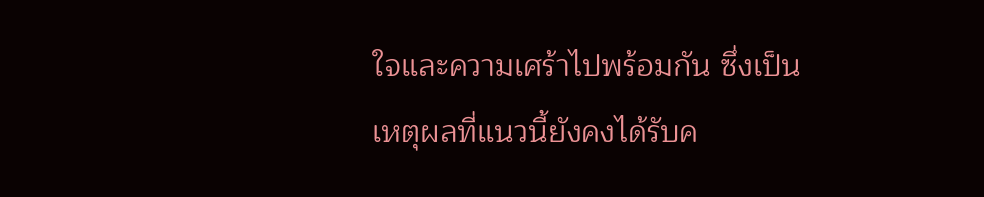ใจและความเศร้าไปพร้อมกัน ซึ่งเป็นเหตุผลที่แนวนี้ยังคงได้รับค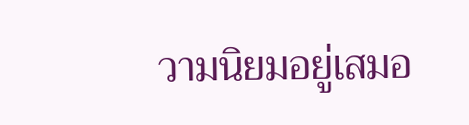วามนิยมอยู่เสมอ